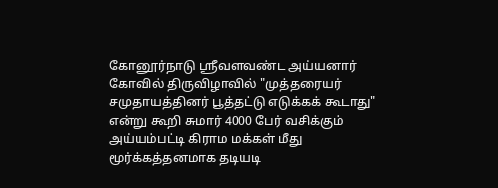கோனூர்நாடு ஸ்ரீவளவண்ட அய்யனார் கோவில் திருவிழாவில் "முத்தரையர் சமுதாயத்தினர் பூத்தட்டு எடுக்கக் கூடாது" என்று கூறி சுமார் 4000 பேர் வசிக்கும் அய்யம்பட்டி கிராம மக்கள் மீது மூர்க்கத்தனமாக தடியடி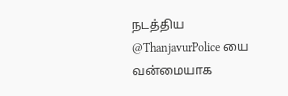நடத்திய @ThanjavurPolice யை வன்மையாக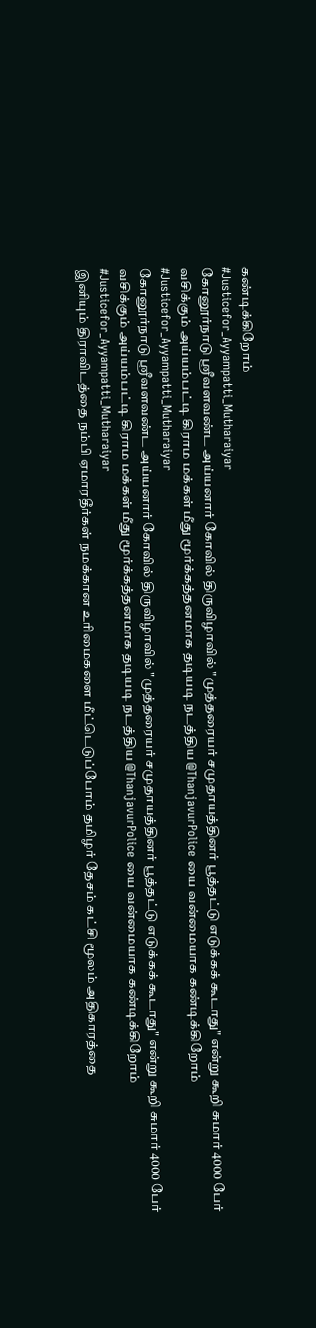கண்டிக்கிறோம்
#Justicefor_Ayyampatti_Mutharaiyar
கோனூர்நாடு ஸ்ரீவளவண்ட அய்யனார் கோவில் திருவிழாவில் "முத்தரையர் சமுதாயத்தினர் பூத்தட்டு எடுக்கக் கூடாது" என்று கூறி சுமார் 4000 பேர் வசிக்கும் அய்யம்பட்டி கிராம மக்கள் மீது மூர்க்கத்தனமாக தடியடி நடத்திய @ThanjavurPolice யை வன்மையாக கண்டிக்கிறோம்
#Justicefor_Ayyampatti_Mutharaiyar
கோனூர்நாடு ஸ்ரீவளவண்ட அய்யனார் கோவில் திருவிழாவில் "முத்தரையர் சமுதாயத்தினர் பூத்தட்டு எடுக்கக் கூடாது" என்று கூறி சுமார் 4000 பேர் வசிக்கும் அய்யம்பட்டி கிராம மக்கள் மீது மூர்க்கத்தனமாக தடியடி நடத்திய @ThanjavurPolice யை வன்மையாக கண்டிக்கிறோம்
#Justicefor_Ayyampatti_Mutharaiyar
இனியும் திராவிடத்தை நம்பி ஏமாரதீர்கள் நமக்கான உரிமைகளை மீட்டெடுப்போம் தமிழர் தேசம் கட்சி மூலம் அதிகாரத்தை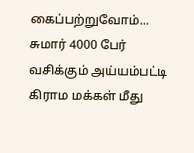கைப்பற்றுவோம்...
சுமார் 4000 பேர் வசிக்கும் அய்யம்பட்டி கிராம மக்கள் மீது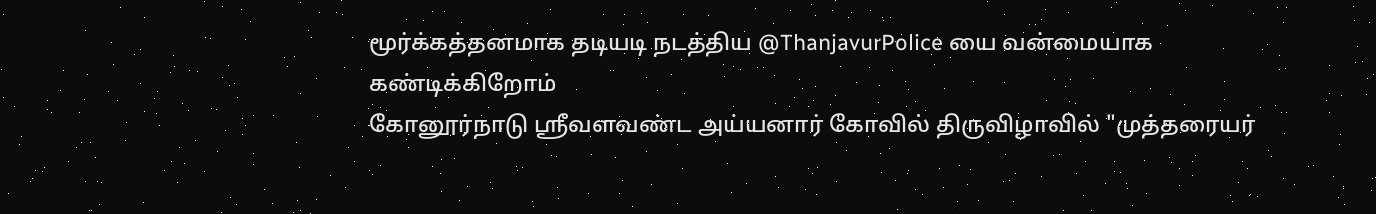மூர்க்கத்தனமாக தடியடி நடத்திய @ThanjavurPolice யை வன்மையாக கண்டிக்கிறோம்
கோனூர்நாடு ஸ்ரீவளவண்ட அய்யனார் கோவில் திருவிழாவில் "முத்தரையர்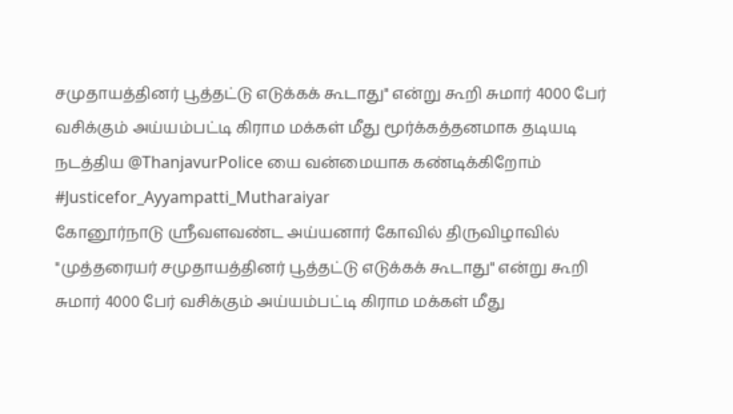சமுதாயத்தினர் பூத்தட்டு எடுக்கக் கூடாது" என்று கூறி சுமார் 4000 பேர் வசிக்கும் அய்யம்பட்டி கிராம மக்கள் மீது மூர்க்கத்தனமாக தடியடி நடத்திய @ThanjavurPolice யை வன்மையாக கண்டிக்கிறோம்
#Justicefor_Ayyampatti_Mutharaiyar
கோனூர்நாடு ஸ்ரீவளவண்ட அய்யனார் கோவில் திருவிழாவில் "முத்தரையர் சமுதாயத்தினர் பூத்தட்டு எடுக்கக் கூடாது" என்று கூறி சுமார் 4000 பேர் வசிக்கும் அய்யம்பட்டி கிராம மக்கள் மீது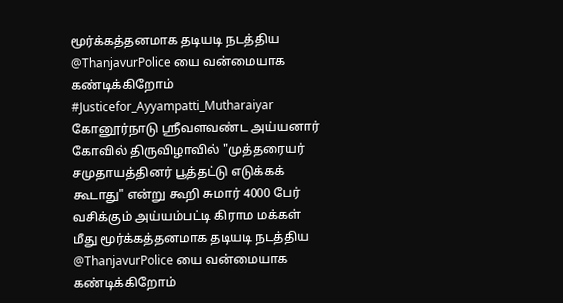மூர்க்கத்தனமாக தடியடி நடத்திய @ThanjavurPolice யை வன்மையாக கண்டிக்கிறோம்
#Justicefor_Ayyampatti_Mutharaiyar
கோனூர்நாடு ஸ்ரீவளவண்ட அய்யனார் கோவில் திருவிழாவில் "முத்தரையர் சமுதாயத்தினர் பூத்தட்டு எடுக்கக் கூடாது" என்று கூறி சுமார் 4000 பேர் வசிக்கும் அய்யம்பட்டி கிராம மக்கள் மீது மூர்க்கத்தனமாக தடியடி நடத்திய @ThanjavurPolice யை வன்மையாக கண்டிக்கிறோம்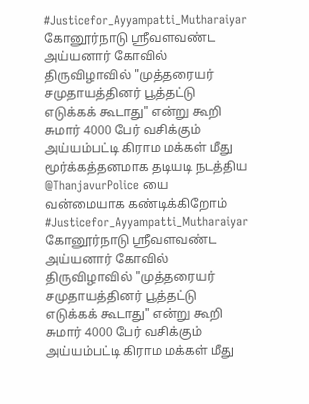#Justicefor_Ayyampatti_Mutharaiyar
கோனூர்நாடு ஸ்ரீவளவண்ட அய்யனார் கோவில் திருவிழாவில் "முத்தரையர் சமுதாயத்தினர் பூத்தட்டு எடுக்கக் கூடாது" என்று கூறி சுமார் 4000 பேர் வசிக்கும் அய்யம்பட்டி கிராம மக்கள் மீது மூர்க்கத்தனமாக தடியடி நடத்திய @ThanjavurPolice யை வன்மையாக கண்டிக்கிறோம்
#Justicefor_Ayyampatti_Mutharaiyar
கோனூர்நாடு ஸ்ரீவளவண்ட அய்யனார் கோவில் திருவிழாவில் "முத்தரையர் சமுதாயத்தினர் பூத்தட்டு எடுக்கக் கூடாது" என்று கூறி சுமார் 4000 பேர் வசிக்கும் அய்யம்பட்டி கிராம மக்கள் மீது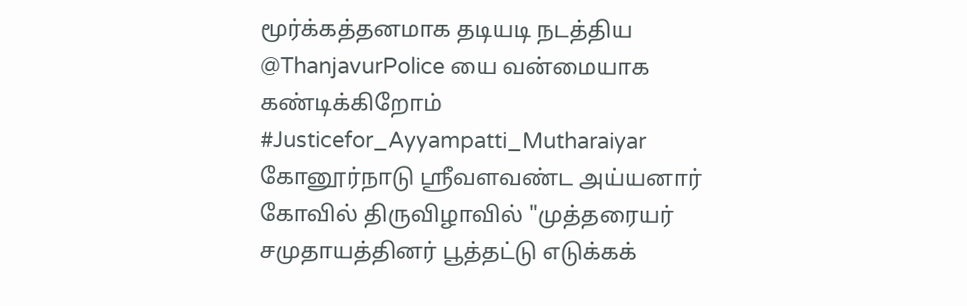மூர்க்கத்தனமாக தடியடி நடத்திய @ThanjavurPolice யை வன்மையாக கண்டிக்கிறோம்
#Justicefor_Ayyampatti_Mutharaiyar
கோனூர்நாடு ஸ்ரீவளவண்ட அய்யனார் கோவில் திருவிழாவில் "முத்தரையர் சமுதாயத்தினர் பூத்தட்டு எடுக்கக்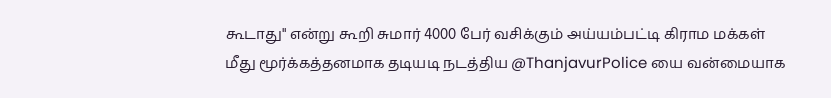கூடாது" என்று கூறி சுமார் 4000 பேர் வசிக்கும் அய்யம்பட்டி கிராம மக்கள் மீது மூர்க்கத்தனமாக தடியடி நடத்திய @ThanjavurPolice யை வன்மையாக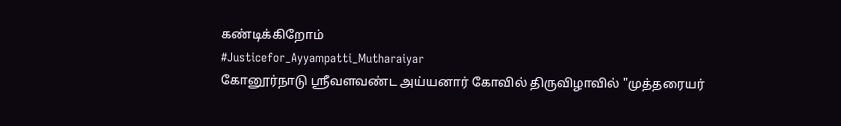கண்டிக்கிறோம்
#Justicefor_Ayyampatti_Mutharaiyar
கோனூர்நாடு ஸ்ரீவளவண்ட அய்யனார் கோவில் திருவிழாவில் "முத்தரையர்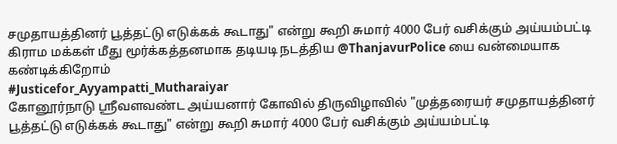சமுதாயத்தினர் பூத்தட்டு எடுக்கக் கூடாது" என்று கூறி சுமார் 4000 பேர் வசிக்கும் அய்யம்பட்டி கிராம மக்கள் மீது மூர்க்கத்தனமாக தடியடி நடத்திய @ThanjavurPolice யை வன்மையாக கண்டிக்கிறோம்
#Justicefor_Ayyampatti_Mutharaiyar
கோனூர்நாடு ஸ்ரீவளவண்ட அய்யனார் கோவில் திருவிழாவில் "முத்தரையர் சமுதாயத்தினர் பூத்தட்டு எடுக்கக் கூடாது" என்று கூறி சுமார் 4000 பேர் வசிக்கும் அய்யம்பட்டி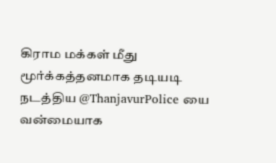கிராம மக்கள் மீது மூர்க்கத்தனமாக தடியடி நடத்திய @ThanjavurPolice யை வன்மையாக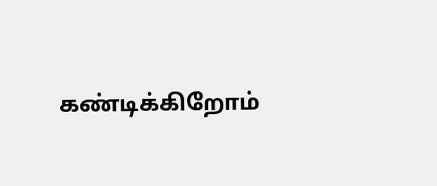கண்டிக்கிறோம்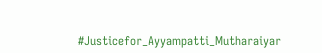#Justicefor_Ayyampatti_Mutharaiyar